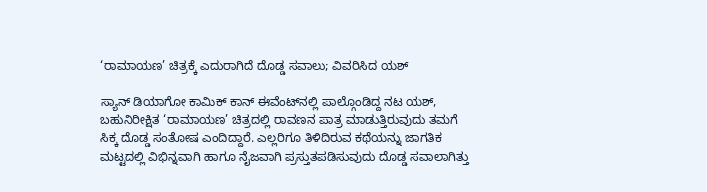‘ರಾಮಾಯಣ’ ಚಿತ್ರಕ್ಕೆ ಎದುರಾಗಿದೆ ದೊಡ್ಡ ಸವಾಲು; ವಿವರಿಸಿದ ಯಶ್

ಸ್ಯಾನ್ ಡಿಯಾಗೋ ಕಾಮಿಕ್ ಕಾನ್ ಈವೆಂಟ್‌ನಲ್ಲಿ ಪಾಲ್ಗೊಂಡಿದ್ದ ನಟ ಯಶ್, ಬಹುನಿರೀಕ್ಷಿತ ‘ರಾಮಾಯಣ’ ಚಿತ್ರದಲ್ಲಿ ರಾವಣನ ಪಾತ್ರ ಮಾಡುತ್ತಿರುವುದು ತಮಗೆ ಸಿಕ್ಕ ದೊಡ್ಡ ಸಂತೋಷ ಎಂದಿದ್ದಾರೆ. ಎಲ್ಲರಿಗೂ ತಿಳಿದಿರುವ ಕಥೆಯನ್ನು ಜಾಗತಿಕ ಮಟ್ಟದಲ್ಲಿ ವಿಭಿನ್ನವಾಗಿ ಹಾಗೂ ನೈಜವಾಗಿ ಪ್ರಸ್ತುತಪಡಿಸುವುದು ದೊಡ್ಡ ಸವಾಲಾಗಿತ್ತು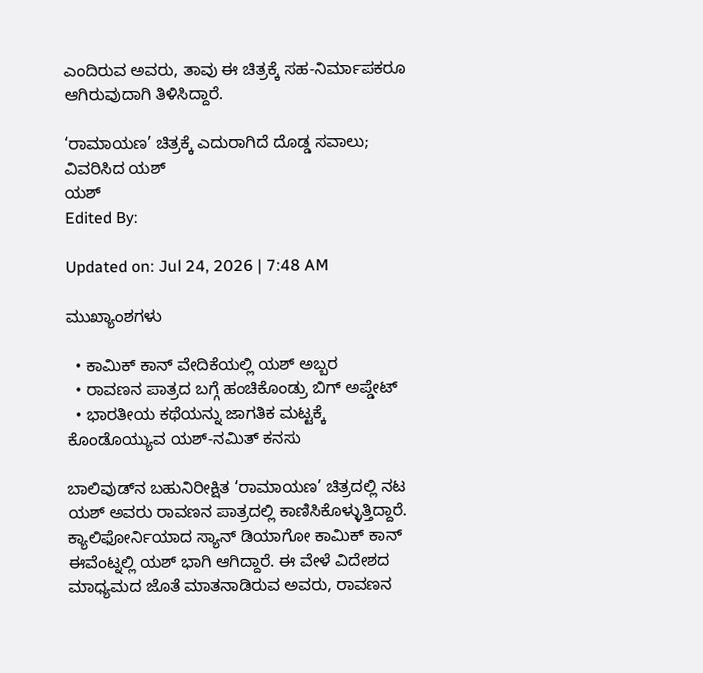ಎಂದಿರುವ ಅವರು, ತಾವು ಈ ಚಿತ್ರಕ್ಕೆ ಸಹ-ನಿರ್ಮಾಪಕರೂ ಆಗಿರುವುದಾಗಿ ತಿಳಿಸಿದ್ದಾರೆ.

‘ರಾಮಾಯಣ’ ಚಿತ್ರಕ್ಕೆ ಎದುರಾಗಿದೆ ದೊಡ್ಡ ಸವಾಲು; ವಿವರಿಸಿದ ಯಶ್
ಯಶ್
Edited By:

Updated on: Jul 24, 2026 | 7:48 AM

ಮುಖ್ಯಾಂಶಗಳು

  • ಕಾಮಿಕ್ ಕಾನ್ ವೇದಿಕೆಯಲ್ಲಿ ಯಶ್ ಅಬ್ಬರ
  • ರಾವಣನ ಪಾತ್ರದ ಬಗ್ಗೆ ಹಂಚಿಕೊಂಡ್ರು ಬಿಗ್ ಅಪ್ಡೇಟ್
  • ಭಾರತೀಯ ಕಥೆಯನ್ನು ಜಾಗತಿಕ ಮಟ್ಟಕ್ಕೆ ಕೊಂಡೊಯ್ಯುವ ಯಶ್-ನಮಿತ್ ಕನಸು

ಬಾಲಿವುಡ್‌ನ ಬಹುನಿರೀಕ್ಷಿತ ‘ರಾಮಾಯಣ’ ಚಿತ್ರದಲ್ಲಿ ನಟ ಯಶ್ ಅವರು ರಾವಣನ ಪಾತ್ರದಲ್ಲಿ ಕಾಣಿಸಿಕೊಳ್ಳುತ್ತಿದ್ದಾರೆ. ಕ್ಯಾಲಿಫೋರ್ನಿಯಾದ ಸ್ಯಾನ್ ಡಿಯಾಗೋ ಕಾಮಿಕ್ ಕಾನ್‌ ಈವೆಂಟ್ನಲ್ಲಿ ಯಶ್ ಭಾಗಿ ಆಗಿದ್ದಾರೆ. ಈ ವೇಳೆ ವಿದೇಶದ ಮಾಧ್ಯಮದ ಜೊತೆ ಮಾತನಾಡಿರುವ ಅವರು, ರಾವಣನ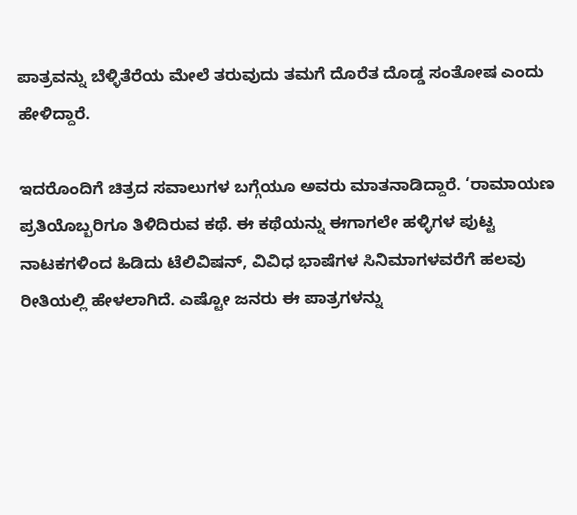ಪಾತ್ರವನ್ನು ಬೆಳ್ಳಿತೆರೆಯ ಮೇಲೆ ತರುವುದು ತಮಗೆ ದೊರೆತ ದೊಡ್ಡ ಸಂತೋಷ ಎಂದು ಹೇಳಿದ್ದಾರೆ.

ಇದರೊಂದಿಗೆ ಚಿತ್ರದ ಸವಾಲುಗಳ ಬಗ್ಗೆಯೂ ಅವರು ಮಾತನಾಡಿದ್ದಾರೆ. ‘ರಾಮಾಯಣ ಪ್ರತಿಯೊಬ್ಬರಿಗೂ ತಿಳಿದಿರುವ ಕಥೆ. ಈ ಕಥೆಯನ್ನು ಈಗಾಗಲೇ ಹಳ್ಳಿಗಳ ಪುಟ್ಟ ನಾಟಕಗಳಿಂದ ಹಿಡಿದು ಟೆಲಿವಿಷನ್, ವಿವಿಧ ಭಾಷೆಗಳ ಸಿನಿಮಾಗಳವರೆಗೆ ಹಲವು ರೀತಿಯಲ್ಲಿ ಹೇಳಲಾಗಿದೆ. ಎಷ್ಟೋ ಜನರು ಈ ಪಾತ್ರಗಳನ್ನು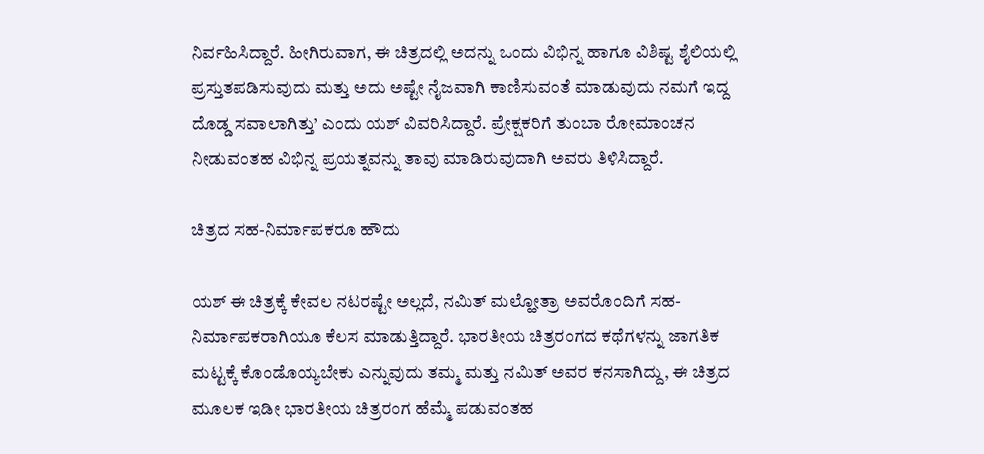ನಿರ್ವಹಿಸಿದ್ದಾರೆ. ಹೀಗಿರುವಾಗ, ಈ ಚಿತ್ರದಲ್ಲಿ ಅದನ್ನು ಒಂದು ವಿಭಿನ್ನ ಹಾಗೂ ವಿಶಿಷ್ಟ ಶೈಲಿಯಲ್ಲಿ ಪ್ರಸ್ತುತಪಡಿಸುವುದು ಮತ್ತು ಅದು ಅಷ್ಟೇ ನೈಜವಾಗಿ ಕಾಣಿಸುವಂತೆ ಮಾಡುವುದು ನಮಗೆ ಇದ್ದ ದೊಡ್ಡ ಸವಾಲಾಗಿತ್ತು’ ಎಂದು ಯಶ್ ವಿವರಿಸಿದ್ದಾರೆ. ಪ್ರೇಕ್ಷಕರಿಗೆ ತುಂಬಾ ರೋಮಾಂಚನ ನೀಡುವಂತಹ ವಿಭಿನ್ನ ಪ್ರಯತ್ನವನ್ನು ತಾವು ಮಾಡಿರುವುದಾಗಿ ಅವರು ತಿಳಿಸಿದ್ದಾರೆ.

ಚಿತ್ರದ ಸಹ-ನಿರ್ಮಾಪಕರೂ ಹೌದು

ಯಶ್ ಈ ಚಿತ್ರಕ್ಕೆ ಕೇವಲ ನಟರಷ್ಟೇ ಅಲ್ಲದೆ, ನಮಿತ್ ಮಲ್ಹೋತ್ರಾ ಅವರೊಂದಿಗೆ ಸಹ-ನಿರ್ಮಾಪಕರಾಗಿಯೂ ಕೆಲಸ ಮಾಡುತ್ತಿದ್ದಾರೆ. ಭಾರತೀಯ ಚಿತ್ರರಂಗದ ಕಥೆಗಳನ್ನು ಜಾಗತಿಕ ಮಟ್ಟಕ್ಕೆ ಕೊಂಡೊಯ್ಯಬೇಕು ಎನ್ನುವುದು ತಮ್ಮ ಮತ್ತು ನಮಿತ್ ಅವರ ಕನಸಾಗಿದ್ದು, ಈ ಚಿತ್ರದ ಮೂಲಕ ಇಡೀ ಭಾರತೀಯ ಚಿತ್ರರಂಗ ಹೆಮ್ಮೆ ಪಡುವಂತಹ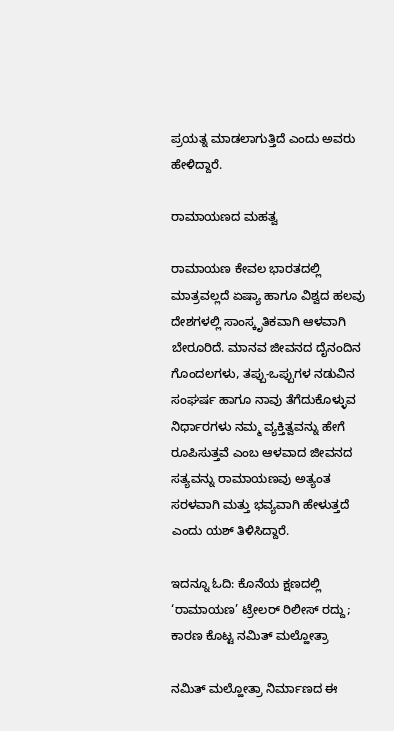ಪ್ರಯತ್ನ ಮಾಡಲಾಗುತ್ತಿದೆ ಎಂದು ಅವರು ಹೇಳಿದ್ದಾರೆ.

ರಾಮಾಯಣದ ಮಹತ್ವ

ರಾಮಾಯಣ ಕೇವಲ ಭಾರತದಲ್ಲಿ ಮಾತ್ರವಲ್ಲದೆ ಏಷ್ಯಾ ಹಾಗೂ ವಿಶ್ವದ ಹಲವು ದೇಶಗಳಲ್ಲಿ ಸಾಂಸ್ಕೃತಿಕವಾಗಿ ಆಳವಾಗಿ ಬೇರೂರಿದೆ. ಮಾನವ ಜೀವನದ ದೈನಂದಿನ ಗೊಂದಲಗಳು, ತಪ್ಪು-ಒಪ್ಪುಗಳ ನಡುವಿನ ಸಂಘರ್ಷ ಹಾಗೂ ನಾವು ತೆಗೆದುಕೊಳ್ಳುವ ನಿರ್ಧಾರಗಳು ನಮ್ಮ ವ್ಯಕ್ತಿತ್ವವನ್ನು ಹೇಗೆ ರೂಪಿಸುತ್ತವೆ ಎಂಬ ಆಳವಾದ ಜೀವನದ ಸತ್ಯವನ್ನು ರಾಮಾಯಣವು ಅತ್ಯಂತ ಸರಳವಾಗಿ ಮತ್ತು ಭವ್ಯವಾಗಿ ಹೇಳುತ್ತದೆ ಎಂದು ಯಶ್ ತಿಳಿಸಿದ್ದಾರೆ.

ಇದನ್ನೂ ಓದಿ: ಕೊನೆಯ ಕ್ಷಣದಲ್ಲಿ ‘ರಾಮಾಯಣ’ ಟ್ರೇಲರ್ ರಿಲೀಸ್ ರದ್ದು; ಕಾರಣ ಕೊಟ್ಟ ನಮಿತ್ ಮಲ್ಹೋತ್ರಾ

ನಮಿತ್ ಮಲ್ಹೋತ್ರಾ ನಿರ್ಮಾಣದ ಈ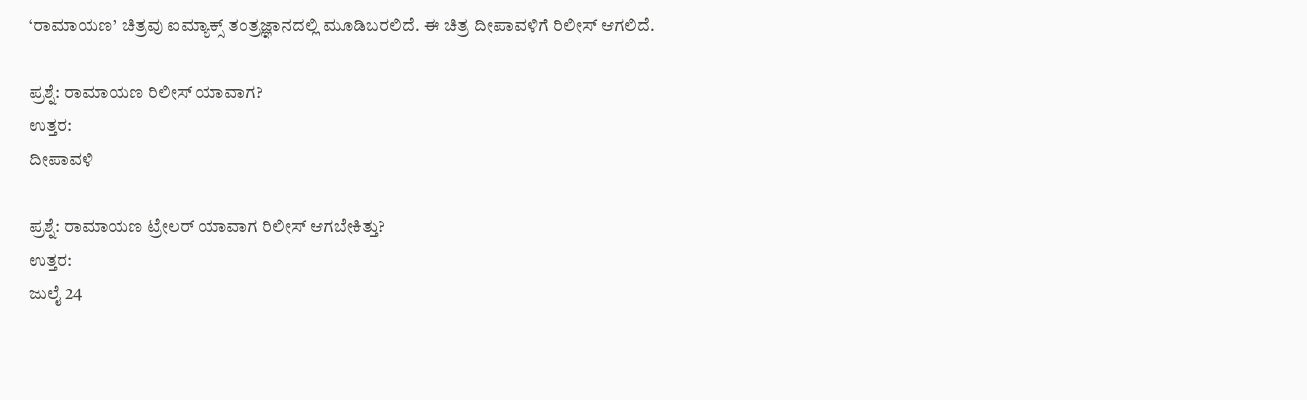‘ರಾಮಾಯಣ’ ಚಿತ್ರವು ಐಮ್ಯಾಕ್ಸ್ ತಂತ್ರಜ್ಞಾನದಲ್ಲಿ ಮೂಡಿಬರಲಿದೆ. ಈ ಚಿತ್ರ ದೀಪಾವಳಿಗೆ ರಿಲೀಸ್ ಆಗಲಿದೆ.

ಪ್ರಶ್ನೆ: ರಾಮಾಯಣ ರಿಲೀಸ್ ಯಾವಾಗ?
ಉತ್ತರ:
ದೀಪಾವಳಿ

ಪ್ರಶ್ನೆ: ರಾಮಾಯಣ ಟ್ರೇಲರ್ ಯಾವಾಗ ರಿಲೀಸ್ ಆಗಬೇಕಿತ್ತು?
ಉತ್ತರ:
ಜುಲೈ 24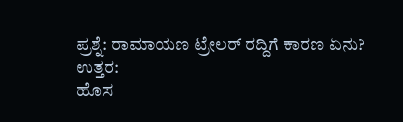ಪ್ರಶ್ನೆ: ರಾಮಾಯಣ ಟ್ರೇಲರ್ ರದ್ದಿಗೆ ಕಾರಣ ಏನು?
ಉತ್ತರ:
ಹೊಸ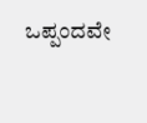ಒಪ್ಪಂದವೇ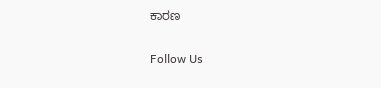ಕಾರಣ

Follow Us